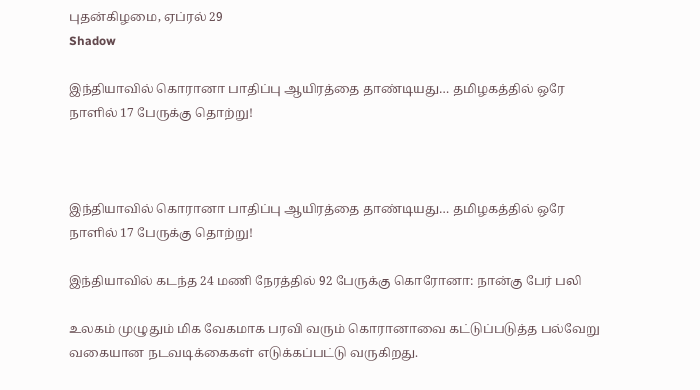புதன்கிழமை, ஏப்ரல் 29
Shadow

இந்தியாவில் கொரானா பாதிப்பு ஆயிரத்தை தாண்டியது… தமிழகத்தில் ஒரே நாளில் 17 பேருக்கு தொற்று!



இந்தியாவில் கொரானா பாதிப்பு ஆயிரத்தை தாண்டியது… தமிழகத்தில் ஒரே நாளில் 17 பேருக்கு தொற்று!

இந்தியாவில் கடந்த 24 மணி நேரத்தில் 92 பேருக்கு கொரோனா: நான்கு பேர் பலி

உலகம் முழுதும் மிக வேகமாக பரவி வரும் கொரானாவை கட்டுப்படுத்த பல்வேறு வகையான நடவடிக்கைகள் எடுக்கப்பட்டு வருகிறது.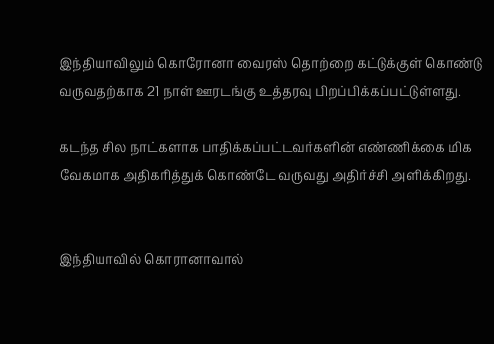இந்தியாவிலும் கொரோனா வைரஸ் தொற்றை கட்டுக்குள் கொண்டு வருவதற்காக 21 நாள் ஊரடங்கு உத்தரவு பிறப்பிக்கப்பட்டுள்ளது.

கடந்த சில நாட்களாக பாதிக்கப்பட்டவர்களின் எண்ணிக்கை மிக வேகமாக அதிகரித்துக் கொண்டே வருவது அதிர்ச்சி அளிக்கிறது.


இந்தியாவில் கொரானாவால்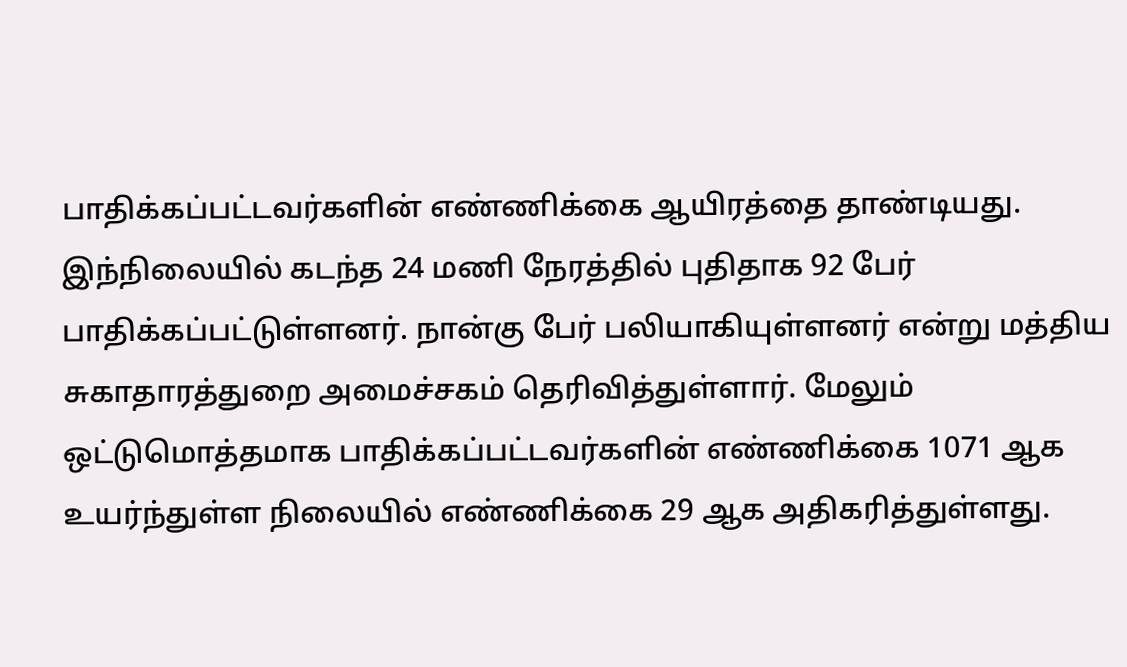பாதிக்கப்பட்டவர்களின் எண்ணிக்கை ஆயிரத்தை தாண்டியது. இந்நிலையில் கடந்த 24 மணி நேரத்தில் புதிதாக 92 பேர் பாதிக்கப்பட்டுள்ளனர். நான்கு பேர் பலியாகியுள்ளனர் என்று மத்திய சுகாதாரத்துறை அமைச்சகம் தெரிவித்துள்ளார். மேலும் ஒட்டுமொத்தமாக பாதிக்கப்பட்டவர்களின் எண்ணிக்கை 1071 ஆக உயர்ந்துள்ள நிலையில் எண்ணிக்கை 29 ஆக அதிகரித்துள்ளது.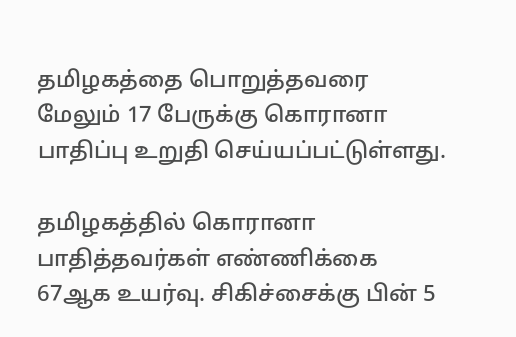தமிழகத்தை பொறுத்தவரை மேலும் 17 பேருக்கு கொரானா பாதிப்பு உறுதி செய்யப்பட்டுள்ளது.

தமிழகத்தில் கொரானா பாதித்தவர்கள் எண்ணிக்கை 67ஆக உயர்வு. சிகிச்சைக்கு பின் 5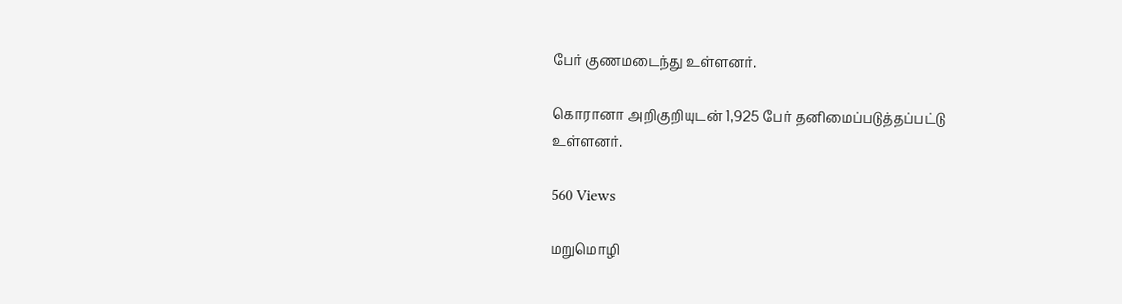பேர் குணமடைந்து உள்ளனர்.

கொரானா அறிகுறியுடன் 1,925 பேர் தனிமைப்படுத்தப்பட்டு உள்ளனர்.

560 Views

மறுமொழி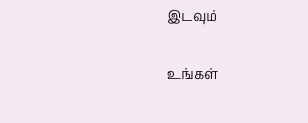இடவும்

உங்கள்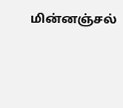மின்னஞ்சல்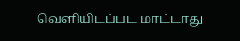வெளியிடப்பட மாட்டாது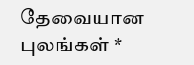தேவையான புலங்கள் *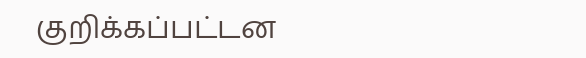குறிக்கப்பட்டன